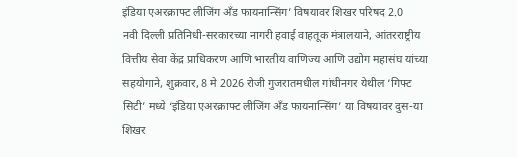इंडिया एअरक्राफ्ट लीजिंग अँड फायनान्सिंग’ विषयावर शिखर परिषद 2.0
नवी दिल्ली प्रतिनिधी-सरकारच्या नागरी हवाई वाहतूक मंत्रालयाने, आंतरराष्ट्रीय वित्तीय सेवा केंद्र प्राधिकरण आणि भारतीय वाणिज्य आणि उद्योग महासंघ यांच्या सहयोगाने, शुक्रवार, 8 मे 2026 रोजी गुजरातमधील गांधीनगर येथील ‘गिफ्ट सिटी’ मध्ये ‘इंडिया एअरक्राफ्ट लीजिंग अँड फायनान्सिंग’ या विषयावर दुस-या शिखर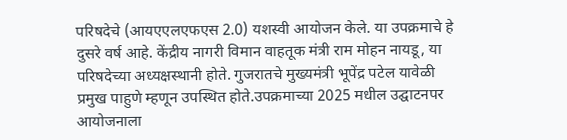परिषदेचे (आयएएलएफएस 2.0) यशस्वी आयोजन केले. या उपक्रमाचे हे दुसरे वर्ष आहे. केंद्रीय नागरी विमान वाहतूक मंत्री राम मोहन नायडू, या परिषदेच्या अध्यक्षस्थानी होते. गुजरातचे मुख्यमंत्री भूपेंद्र पटेल यावेळी प्रमुख पाहुणे म्हणून उपस्थित होते.उपक्रमाच्या 2025 मधील उद्घाटनपर आयोजनाला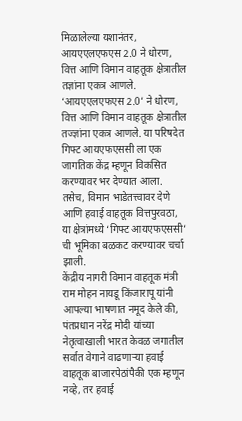मिळालेल्या यशानंतर, आयएएलएफएस 2.0 ने धोरण, वित्त आणि विमान वाहतूक क्षेत्रातील तज्ञांना एकत्र आणले. ‘आयएएलएफएस 2.0’ ने धोरण, वित्त आणि विमान वाहतूक क्षेत्रातील तज्ज्ञांना एकत्र आणले. या परिषदेत गिफ्ट आयएफएससी ला एक जागतिक केंद्र म्हणून विकसित करण्यावर भर देण्यात आला. तसेच, विमान भाडेतत्त्वावर देणे आणि हवाई वाहतूक वित्तपुरवठा, या क्षेत्रांमध्ये ‘गिफ्ट आयएफएससी’ ची भूमिका बळकट करण्यावर चर्चा झाली.
केंद्रीय नागरी विमान वाहतूक मंत्री राम मोहन नायडू किंजारापू यांनी आपल्या भाषणात नमूद केले की, पंतप्रधान नरेंद्र मोदी यांच्या नेतृत्वाखाली भारत केवळ जगातील सर्वात वेगाने वाढणाऱ्या हवाई वाहतूक बाजारपेठांपैकी एक म्हणून नव्हे, तर हवाई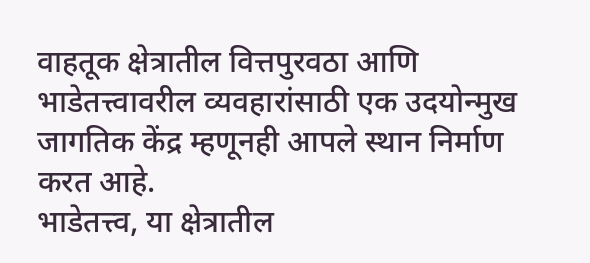वाहतूक क्षेत्रातील वित्तपुरवठा आणि भाडेतत्त्वावरील व्यवहारांसाठी एक उदयोन्मुख जागतिक केंद्र म्हणूनही आपले स्थान निर्माण करत आहे.
भाडेतत्त्व, या क्षेत्रातील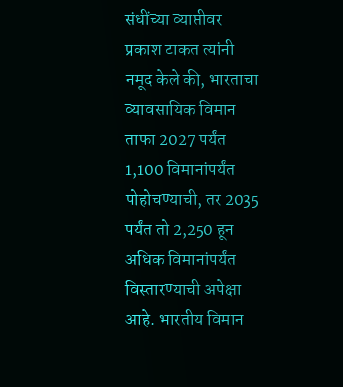संधींच्या व्याप्तीवर प्रकाश टाकत त्यांनी नमूद केले की, भारताचा व्यावसायिक विमान ताफा 2027 पर्यंत 1,100 विमानांपर्यंत पोहोचण्याची, तर 2035 पर्यंत तो 2,250 हून अधिक विमानांपर्यंत विस्तारण्याची अपेक्षा आहे. भारतीय विमान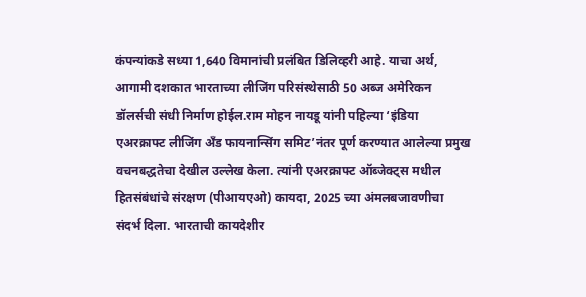कंपन्यांकडे सध्या 1,640 विमानांची प्रलंबित डिलिव्हरी आहे. याचा अर्थ, आगामी दशकात भारताच्या लीजिंग परिसंस्थेसाठी 50 अब्ज अमेरिकन डॉलर्सची संधी निर्माण होईल.राम मोहन नायडू यांनी पहिल्या ‘इंडिया एअरक्राफ्ट लीजिंग अँड फायनान्सिंग समिट’नंतर पूर्ण करण्यात आलेल्या प्रमुख वचनबद्धतेचा देखील उल्लेख केला. त्यांनी एअरक्राफ्ट ऑब्जेक्ट्स मधील हितसंबंधांचे संरक्षण (पीआयएओ) कायदा, 2025 च्या अंमलबजावणीचा संदर्भ दिला. भारताची कायदेशीर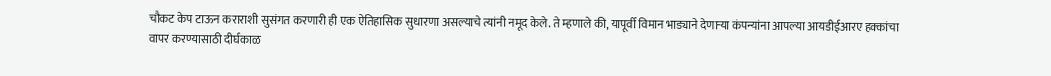चौकट केप टाऊन कराराशी सुसंगत करणारी ही एक ऐतिहासिक सुधारणा असल्याचे त्यांनी नमूद केले. ते म्हणाले की, यापूर्वी विमान भाड्याने देणाऱ्या कंपन्यांना आपल्या आयडीईआरए हक्कांचा वापर करण्यासाठी दीर्घकाळ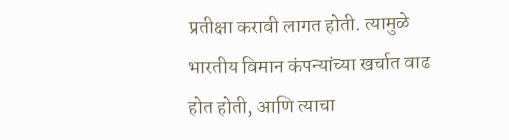प्रतीक्षा करावी लागत होती. त्यामुळे भारतीय विमान कंपन्यांच्या खर्चात वाढ होत होती, आणि त्याचा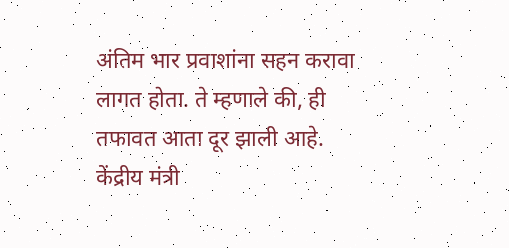अंतिम भार प्रवाशांना सहन करावा लागत होता. ते म्हणाले की, ही तफावत आता दूर झाली आहे.
केंद्रीय मंत्री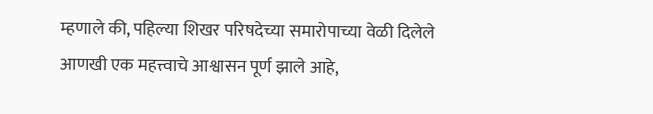म्हणाले की, पहिल्या शिखर परिषदेच्या समारोपाच्या वेळी दिलेले आणखी एक महत्त्वाचे आश्वासन पूर्ण झाले आहे,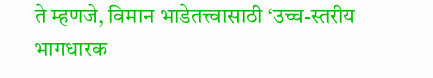ते म्हणजे, विमान भाडेतत्त्वासाठी ‘उच्च-स्तरीय भागधारक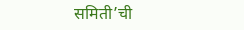समिती’ची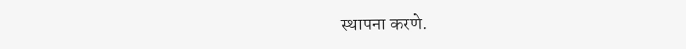स्थापना करणे.